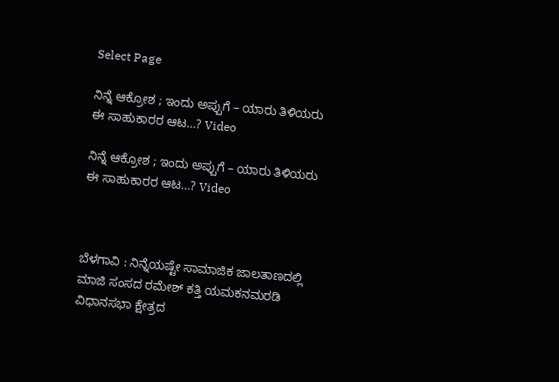Select Page

ನಿನ್ನೆ ಆಕ್ರೋಶ ; ಇಂದು ಅಪ್ಪುಗೆ – ಯಾರು ತಿಳಿಯರು ಈ ಸಾಹುಕಾರರ ಆಟ…? Video

ನಿನ್ನೆ ಆಕ್ರೋಶ ; ಇಂದು ಅಪ್ಪುಗೆ – ಯಾರು ತಿಳಿಯರು ಈ ಸಾಹುಕಾರರ ಆಟ…? Video



ಬೆಳಗಾವಿ : ನಿನ್ನೆಯಷ್ಟೇ ಸಾಮಾಜಿಕ ಜಾಲತಾಣದಲ್ಲಿ ಮಾಜಿ ಸಂಸದ ರಮೇಶ್ ಕತ್ತಿ ಯಮಕನಮರಡಿ ವಿಧಾನಸಭಾ ಕ್ಷೇತ್ರದ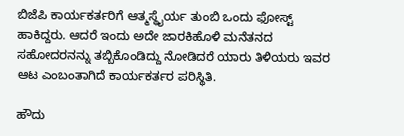ಬಿಜೆಪಿ ಕಾರ್ಯಕರ್ತರಿಗೆ ಆತ್ಮಸ್ಥೈರ್ಯ ತುಂಬಿ ಒಂದು ಫೋಸ್ಟ್ ಹಾಕಿದ್ದರು. ಆದರೆ ಇಂದು ಅದೇ ಜಾರಕಿಹೊಳಿ ಮನೆತನದ ಸಹೋದರನನ್ನು ತಬ್ಬಿಕೊಂಡಿದ್ದು ನೋಡಿದರೆ ಯಾರು ತಿಳಿಯರು ಇವರ ಆಟ ಎಂಬಂತಾಗಿದೆ ಕಾರ್ಯಕರ್ತರ ಪರಿಸ್ಥಿತಿ.

ಹೌದು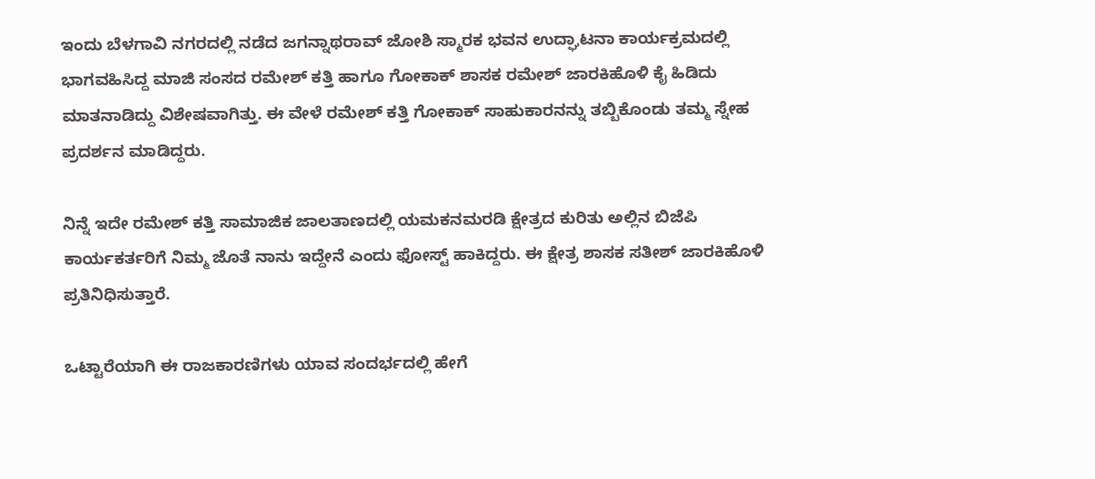ಇಂದು ಬೆಳಗಾವಿ ನಗರದಲ್ಲಿ ನಡೆದ ಜಗನ್ನಾಥರಾವ್ ಜೋಶಿ ಸ್ಮಾರಕ ಭವನ ಉದ್ಘಾಟನಾ ಕಾರ್ಯಕ್ರಮದಲ್ಲಿ ಭಾಗವಹಿಸಿದ್ದ ಮಾಜಿ ಸಂಸದ ರಮೇಶ್ ಕತ್ತಿ ಹಾಗೂ ಗೋಕಾಕ್ ಶಾಸಕ ರಮೇಶ್ ಜಾರಕಿಹೊಳಿ ಕೈ ಹಿಡಿದು ಮಾತನಾಡಿದ್ದು ವಿಶೇಷವಾಗಿತ್ತು. ಈ ವೇಳೆ ರಮೇಶ್ ಕತ್ತಿ ಗೋಕಾಕ್ ಸಾಹುಕಾರನನ್ನು ತಬ್ಬಿಕೊಂಡು ತಮ್ಮ ಸ್ನೇಹ ಪ್ರದರ್ಶನ ಮಾಡಿದ್ದರು.

ನಿನ್ನೆ ಇದೇ ರಮೇಶ್ ಕತ್ತಿ ಸಾಮಾಜಿಕ ಜಾಲತಾಣದಲ್ಲಿ ಯಮಕನಮರಡಿ ಕ್ಷೇತ್ರದ ಕುರಿತು ಅಲ್ಲಿನ ಬಿಜೆಪಿ ಕಾರ್ಯಕರ್ತರಿಗೆ ನಿಮ್ಮ ಜೊತೆ ನಾನು ಇದ್ದೇನೆ ಎಂದು ಫೋಸ್ಟ್ ಹಾಕಿದ್ದರು. ಈ ಕ್ಷೇತ್ರ ಶಾಸಕ ಸತೀಶ್ ಜಾರಕಿಹೊಳಿ ಪ್ರತಿನಿಧಿಸುತ್ತಾರೆ.

ಒಟ್ಟಾರೆಯಾಗಿ ಈ ರಾಜಕಾರಣಿಗಳು ಯಾವ ಸಂದರ್ಭದಲ್ಲಿ ಹೇಗೆ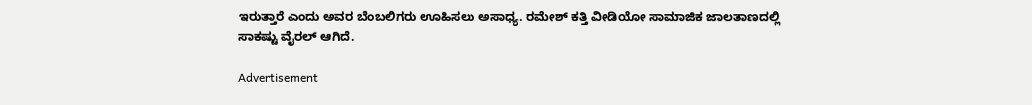ಇರುತ್ತಾರೆ ಎಂದು ಅವರ ಬೆಂಬಲಿಗರು ಊಹಿಸಲು ಅಸಾಧ್ಯ. ರಮೇಶ್ ಕತ್ತಿ ವೀಡಿಯೋ ಸಾಮಾಜಿಕ ಜಾಲತಾಣದಲ್ಲಿ ಸಾಕಷ್ಟು ವೈರಲ್ ಆಗಿದೆ.

Advertisement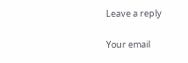Leave a reply

Your email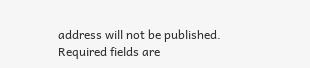address will not be published. Required fields are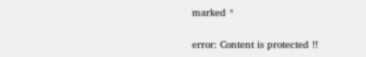marked *

error: Content is protected !!